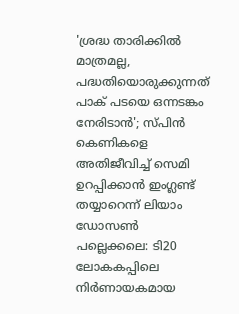'ശ്രദ്ധ താരിക്കിൽ മാത്രമല്ല, പദ്ധതിയൊരുക്കുന്നത് പാക് പടയെ ഒന്നടങ്കം നേരിടാൻ'; സ്പിൻ കെണികളെ അതിജീവിച്ച് സെമി ഉറപ്പിക്കാൻ ഇംഗ്ലണ്ട് തയ്യാറെന്ന് ലിയാം ഡോസൺ
പല്ലെക്കലെ: ടി20 ലോകകപ്പിലെ നിർണായകമായ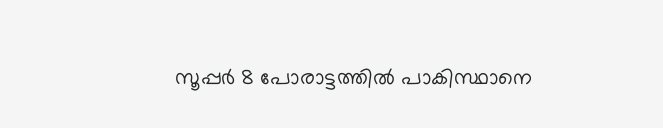സൂപ്പർ 8 പോരാട്ടത്തിൽ പാകിസ്ഥാനെ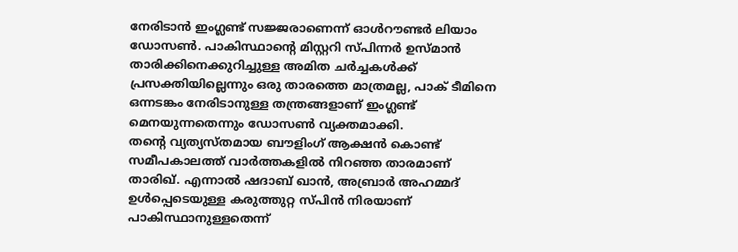നേരിടാൻ ഇംഗ്ലണ്ട് സജ്ജരാണെന്ന് ഓൾറൗണ്ടർ ലിയാം ഡോസൺ. പാകിസ്ഥാന്റെ മിസ്റ്ററി സ്പിന്നർ ഉസ്മാൻ താരിക്കിനെക്കുറിച്ചുള്ള അമിത ചർച്ചകൾക്ക് പ്രസക്തിയില്ലെന്നും ഒരു താരത്തെ മാത്രമല്ല, പാക് ടീമിനെ ഒന്നടങ്കം നേരിടാനുള്ള തന്ത്രങ്ങളാണ് ഇംഗ്ലണ്ട് മെനയുന്നതെന്നും ഡോസൺ വ്യക്തമാക്കി.
തന്റെ വ്യത്യസ്തമായ ബൗളിംഗ് ആക്ഷൻ കൊണ്ട് സമീപകാലത്ത് വാർത്തകളിൽ നിറഞ്ഞ താരമാണ് താരിഖ്. എന്നാൽ ഷദാബ് ഖാൻ, അബ്രാർ അഹമ്മദ് ഉൾപ്പെടെയുള്ള കരുത്തുറ്റ സ്പിൻ നിരയാണ് പാകിസ്ഥാനുള്ളതെന്ന്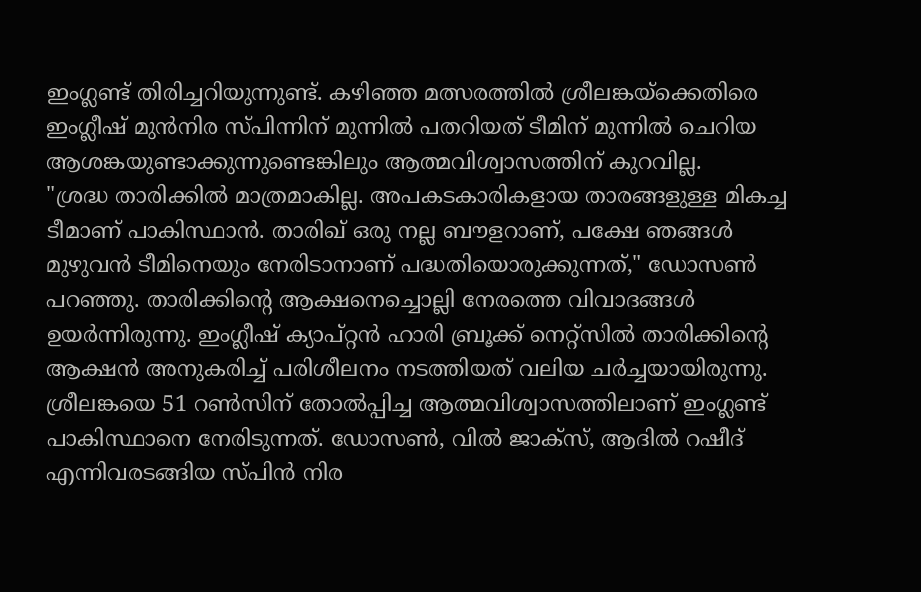ഇംഗ്ലണ്ട് തിരിച്ചറിയുന്നുണ്ട്. കഴിഞ്ഞ മത്സരത്തിൽ ശ്രീലങ്കയ്ക്കെതിരെ ഇംഗ്ലീഷ് മുൻനിര സ്പിന്നിന് മുന്നിൽ പതറിയത് ടീമിന് മുന്നിൽ ചെറിയ ആശങ്കയുണ്ടാക്കുന്നുണ്ടെങ്കിലും ആത്മവിശ്വാസത്തിന് കുറവില്ല.
"ശ്രദ്ധ താരിക്കിൽ മാത്രമാകില്ല. അപകടകാരികളായ താരങ്ങളുള്ള മികച്ച ടീമാണ് പാകിസ്ഥാൻ. താരിഖ് ഒരു നല്ല ബൗളറാണ്, പക്ഷേ ഞങ്ങൾ മുഴുവൻ ടീമിനെയും നേരിടാനാണ് പദ്ധതിയൊരുക്കുന്നത്," ഡോസൺ പറഞ്ഞു. താരിക്കിന്റെ ആക്ഷനെച്ചൊല്ലി നേരത്തെ വിവാദങ്ങൾ ഉയർന്നിരുന്നു. ഇംഗ്ലീഷ് ക്യാപ്റ്റൻ ഹാരി ബ്രൂക്ക് നെറ്റ്സിൽ താരിക്കിന്റെ ആക്ഷൻ അനുകരിച്ച് പരിശീലനം നടത്തിയത് വലിയ ചർച്ചയായിരുന്നു.
ശ്രീലങ്കയെ 51 റൺസിന് തോൽപ്പിച്ച ആത്മവിശ്വാസത്തിലാണ് ഇംഗ്ലണ്ട് പാകിസ്ഥാനെ നേരിടുന്നത്. ഡോസൺ, വിൽ ജാക്സ്, ആദിൽ റഷീദ് എന്നിവരടങ്ങിയ സ്പിൻ നിര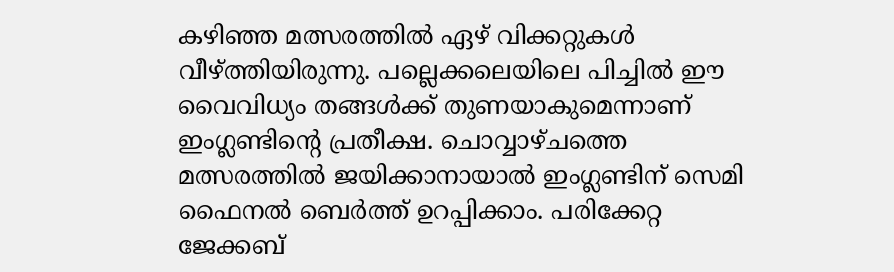കഴിഞ്ഞ മത്സരത്തിൽ ഏഴ് വിക്കറ്റുകൾ വീഴ്ത്തിയിരുന്നു. പല്ലെക്കലെയിലെ പിച്ചിൽ ഈ വൈവിധ്യം തങ്ങൾക്ക് തുണയാകുമെന്നാണ് ഇംഗ്ലണ്ടിന്റെ പ്രതീക്ഷ. ചൊവ്വാഴ്ചത്തെ മത്സരത്തിൽ ജയിക്കാനായാൽ ഇംഗ്ലണ്ടിന് സെമി ഫൈനൽ ബെർത്ത് ഉറപ്പിക്കാം. പരിക്കേറ്റ ജേക്കബ്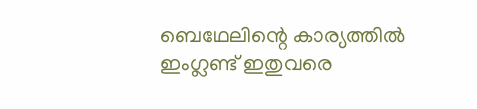ബെഥേലിന്റെ കാര്യത്തിൽ ഇംഗ്ലണ്ട് ഇതുവരെ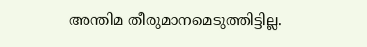അന്തിമ തീരുമാനമെടുത്തിട്ടില്ല.